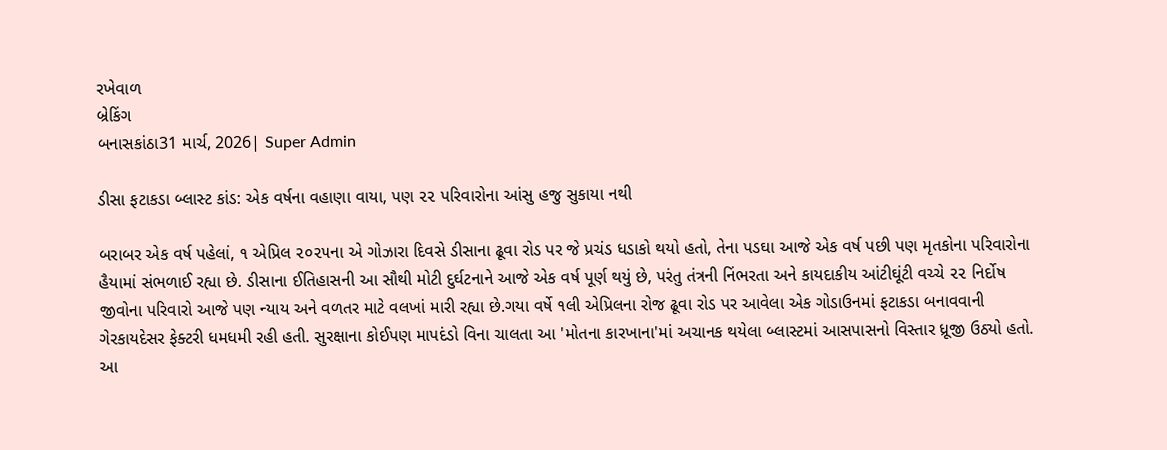રખેવાળ
બ્રેકિંગ
બનાસકાંઠા31 માર્ચ, 2026| Super Admin

ડીસા ફટાકડા બ્લાસ્ટ કાંડ: એક વર્ષના વહાણા વાયા, પણ ૨૨ પરિવારોના આંસુ હજુ સુકાયા નથી

બરાબર એક વર્ષ પહેલાં, ૧ એપ્રિલ ૨૦૨૫ના એ ગોઝારા દિવસે ડીસાના ઢૂવા રોડ પર જે પ્રચંડ ધડાકો થયો હતો, તેના પડઘા આજે એક વર્ષ પછી પણ મૃતકોના પરિવારોના હૈયામાં સંભળાઈ રહ્યા છે. ડીસાના ઈતિહાસની આ સૌથી મોટી દુર્ઘટનાને આજે એક વર્ષ પૂર્ણ થયું છે, પરંતુ તંત્રની નિંભરતા અને કાયદાકીય આંટીઘૂંટી વચ્ચે ૨૨ નિર્દોષ જીવોના પરિવારો આજે પણ ન્યાય અને વળતર માટે વલખાં મારી રહ્યા છે.ગયા વર્ષે ૧લી એપ્રિલના રોજ ઢૂવા રોડ પર આવેલા એક ગોડાઉનમાં ફટાકડા બનાવવાની ગેરકાયદેસર ફેક્ટરી ધમધમી રહી હતી. સુરક્ષાના કોઈપણ માપદંડો વિના ચાલતા આ 'મોતના કારખાના'માં અચાનક થયેલા બ્લાસ્ટમાં આસપાસનો વિસ્તાર ધ્રૂજી ઉઠ્યો હતો. આ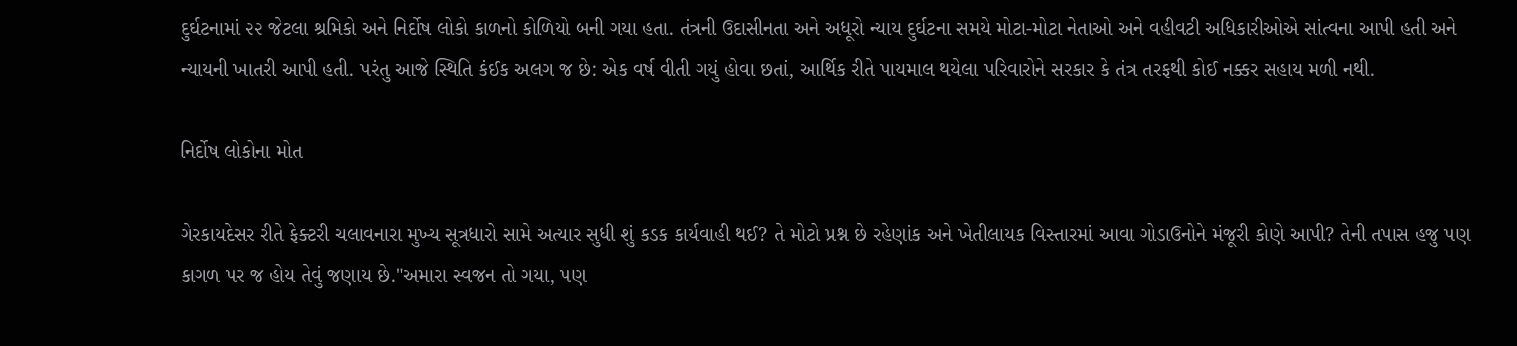દુર્ઘટનામાં ૨૨ જેટલા શ્રમિકો અને નિર્દોષ લોકો કાળનો કોળિયો બની ગયા હતા. તંત્રની ઉદાસીનતા અને અધૂરો ન્યાય દુર્ઘટના સમયે મોટા-મોટા નેતાઓ અને વહીવટી અધિકારીઓએ સાંત્વના આપી હતી અને ન્યાયની ખાતરી આપી હતી. પરંતુ આજે સ્થિતિ કંઈક અલગ જ છે: એક વર્ષ વીતી ગયું હોવા છતાં, આર્થિક રીતે પાયમાલ થયેલા પરિવારોને સરકાર કે તંત્ર તરફથી કોઈ નક્કર સહાય મળી નથી.

નિર્દોષ લોકોના મોત

ગેરકાયદેસર રીતે ફેક્ટરી ચલાવનારા મુખ્ય સૂત્રધારો સામે અત્યાર સુધી શું કડક કાર્યવાહી થઈ? તે મોટો પ્રશ્ન છે રહેણાંક અને ખેતીલાયક વિસ્તારમાં આવા ગોડાઉનોને મંજૂરી કોણે આપી? તેની તપાસ હજુ પણ કાગળ પર જ હોય તેવું જણાય છે."અમારા સ્વજન તો ગયા, પણ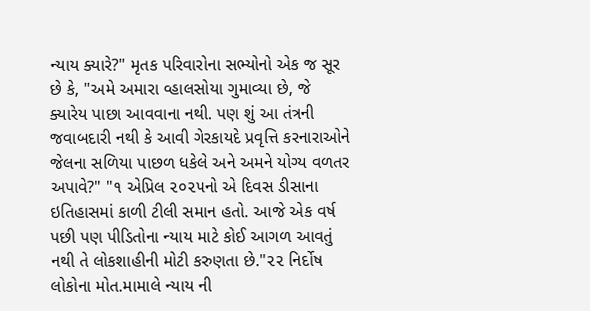ન્યાય ક્યારે?" મૃતક પરિવારોના સભ્યોનો એક જ સૂર છે કે, "અમે અમારા વ્હાલસોયા ગુમાવ્યા છે, જે ક્યારેય પાછા આવવાના નથી. પણ શું આ તંત્રની જવાબદારી નથી કે આવી ગેરકાયદે પ્રવૃત્તિ કરનારાઓને જેલના સળિયા પાછળ ધકેલે અને અમને યોગ્ય વળતર અપાવે?" "૧ એપ્રિલ ૨૦૨૫નો એ દિવસ ડીસાના ઇતિહાસમાં કાળી ટીલી સમાન હતો. આજે એક વર્ષ પછી પણ પીડિતોના ન્યાય માટે કોઈ આગળ આવતું નથી તે લોકશાહીની મોટી કરુણતા છે."૨૨ નિર્દોષ લોકોના મોત.મામાલે ન્યાય ની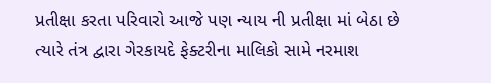પ્રતીક્ષા કરતા પરિવારો આજે પણ ન્યાય ની પ્રતીક્ષા માં બેઠા છે ત્યારે તંત્ર દ્વારા ગેરકાયદે ફેક્ટરીના માલિકો સામે નરમાશ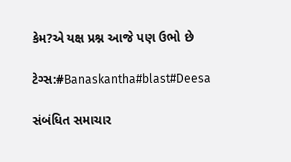કેમ?એ યક્ષ પ્રશ્ન આજે પણ ઉભો છે

ટેગ્સ:#Banaskantha#blast#Deesa

સંબંધિત સમાચાર